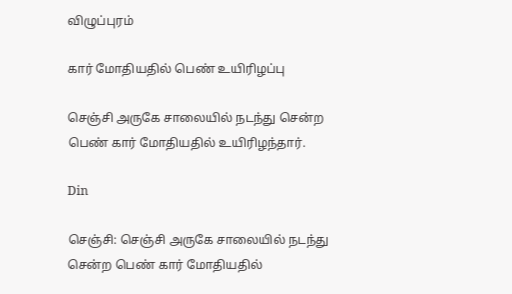விழுப்புரம்

கார் மோதியதில் பெண் உயிரிழப்பு

செஞ்சி அருகே சாலையில் நடந்து சென்ற பெண் கார் மோதியதில் உயிரிழந்தார்.

Din

செஞ்சி: செஞ்சி அருகே சாலையில் நடந்து சென்ற பெண் கார் மோதியதில்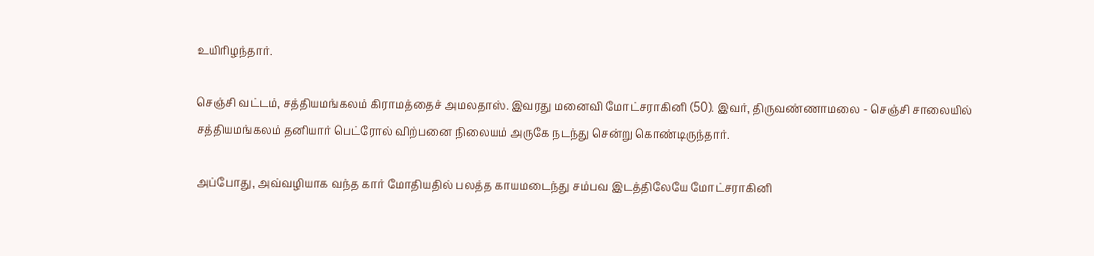உயிரிழந்தார்.

செஞ்சி வட்டம், சத்தியமங்கலம் கிராமத்தைச் அமலதாஸ். இவரது மனைவி மோட்சராகினி (50). இவர், திருவண்ணாமலை - செஞ்சி சாலையில் சத்தியமங்கலம் தனியார் பெட்ரோல் விற்பனை நிலையம் அருகே நடந்து சென்று கொண்டிருந்தார்.

அப்போது, அவ்வழியாக வந்த கார் மோதியதில் பலத்த காயமடைந்து சம்பவ இடத்திலேயே மோட்சராகினி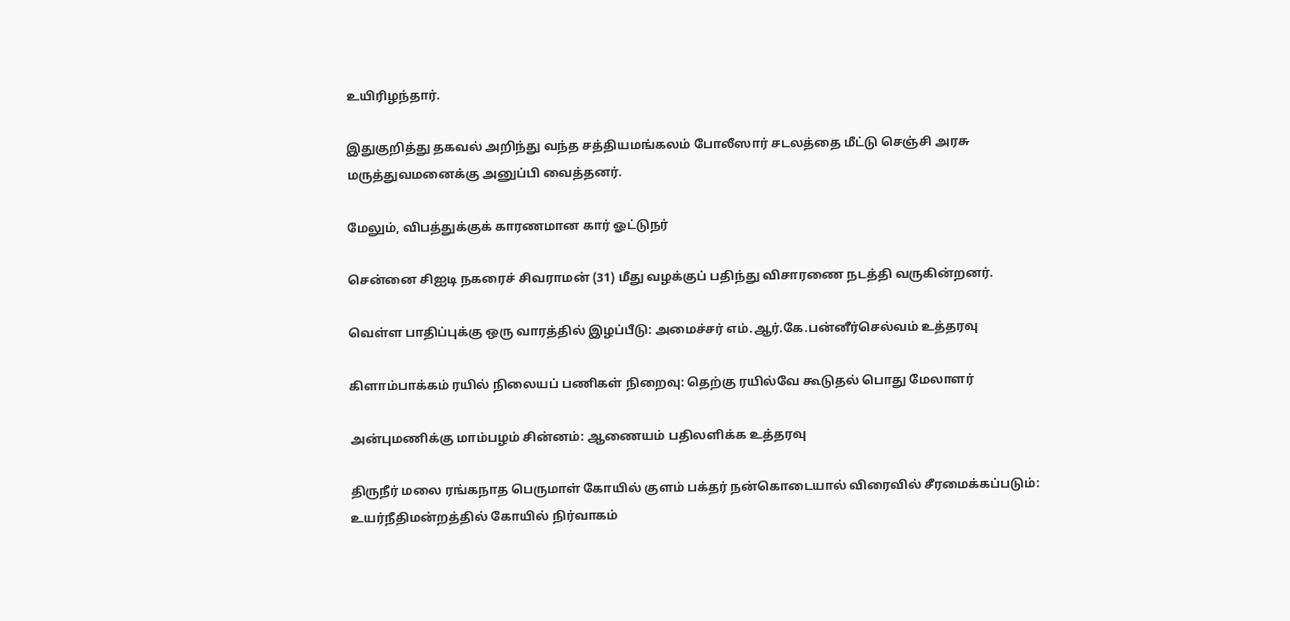உயிரிழந்தார்.

இதுகுறித்து தகவல் அறிந்து வந்த சத்தியமங்கலம் போலீஸார் சடலத்தை மீட்டு செஞ்சி அரசு மருத்துவமனைக்கு அனுப்பி வைத்தனர்.

மேலும், விபத்துக்குக் காரணமான கார் ஓட்டுநர்

சென்னை சிஐடி நகரைச் சிவராமன் (31) மீது வழக்குப் பதிந்து விசாரணை நடத்தி வருகின்றனர்.

வெள்ள பாதிப்புக்கு ஒரு வாரத்தில் இழப்பீடு: அமைச்சர் எம்.ஆர்.கே.பன்னீர்செல்வம் உத்தரவு

கிளாம்பாக்கம் ரயில் நிலையப் பணிகள் நிறைவு: தெற்கு ரயில்வே கூடுதல் பொது மேலாளர்

அன்புமணிக்கு மாம்பழம் சின்னம்: ஆணையம் பதிலளிக்க உத்தரவு

திருநீர் மலை ரங்கநாத பெருமாள் கோயில் குளம் பக்தர் நன்கொடையால் விரைவில் சீரமைக்கப்படும்: உயர்நீதிமன்றத்தில் கோயில் நிர்வாகம்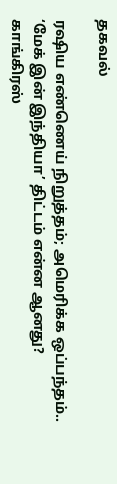தகவல்

ரஷிய எண்ணெய் நிறுத்தம்; அமெரிக்க ஒப்பந்தம்.. ‘மேக் இன் இந்தியா’ திட்டம் என்ன ஆனது? காங்கிரஸ்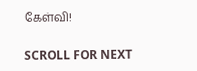கேள்வி!

SCROLL FOR NEXT